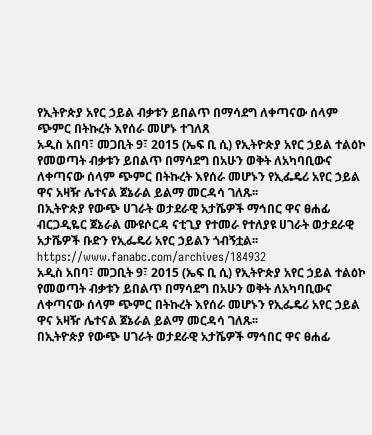የኢትዮጵያ አየር ኃይል ብቃቱን ይበልጥ በማሳደግ ለቀጣናው ሰላም ጭምር በትኩረት እየሰራ መሆኑ ተገለጸ
አዲስ አበባ፣ መጋቢት 9፣ 2015 (ኤፍ ቢ ሲ) የኢትዮጵያ አየር ኃይል ተልዕኮ የመወጣት ብቃቱን ይበልጥ በማሳደግ በአሁን ወቅት ለአካባቢውና ለቀጣናው ሰላም ጭምር በትኩረት እየሰራ መሆኑን የኢፌዴሪ አየር ኃይል ዋና አዛዥ ሌተናል ጀኔራል ይልማ መርዳሳ ገለጹ፡፡
በኢትዮጵያ የውጭ ሀገራት ወታደራዊ አታሼዎች ማኅበር ዋና ፀሐፊ ብርጋዲዬር ጀኔራል ሙዩሶርዳ ናቲጊያ የተመራ የተለያዩ ሀገራት ወታደራዊ አታሼዎች ቡድን የኢፌዴሪ አየር ኃይልን ጎብኝቷል፡፡
https://www.fanabc.com/archives/184932
አዲስ አበባ፣ መጋቢት 9፣ 2015 (ኤፍ ቢ ሲ) የኢትዮጵያ አየር ኃይል ተልዕኮ የመወጣት ብቃቱን ይበልጥ በማሳደግ በአሁን ወቅት ለአካባቢውና ለቀጣናው ሰላም ጭምር በትኩረት እየሰራ መሆኑን የኢፌዴሪ አየር ኃይል ዋና አዛዥ ሌተናል ጀኔራል ይልማ መርዳሳ ገለጹ፡፡
በኢትዮጵያ የውጭ ሀገራት ወታደራዊ አታሼዎች ማኅበር ዋና ፀሐፊ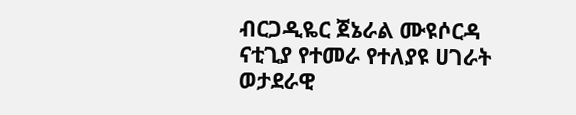ብርጋዲዬር ጀኔራል ሙዩሶርዳ ናቲጊያ የተመራ የተለያዩ ሀገራት ወታደራዊ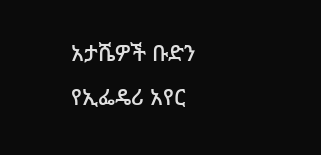አታሼዎች ቡድን የኢፌዴሪ አየር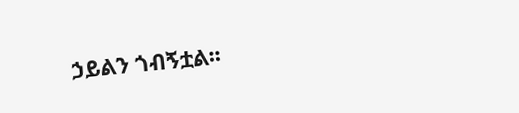ኃይልን ጎብኝቷል፡፡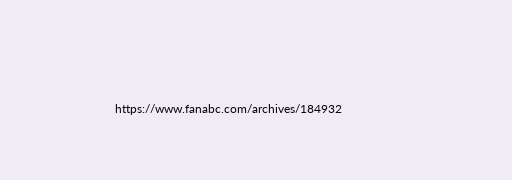https://www.fanabc.com/archives/184932